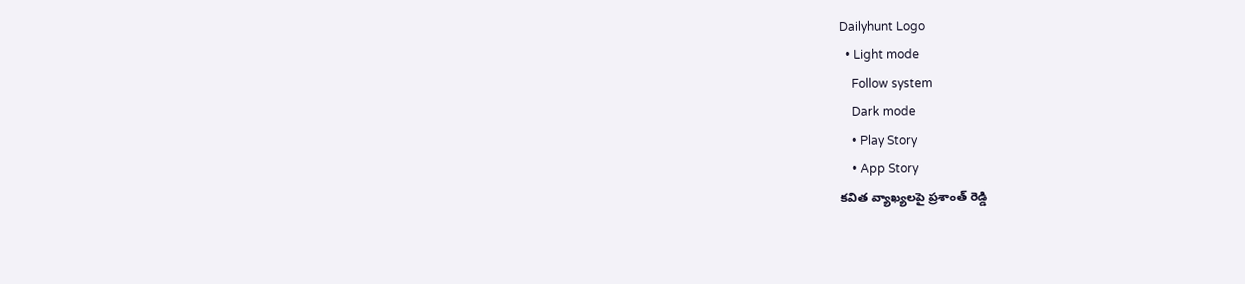Dailyhunt Logo
  • Light mode
    Follow system
    Dark mode
    • Play Story
    • App Story
కవిత వ్యాఖ్యలపై ప్రశాంత్ రెడ్డి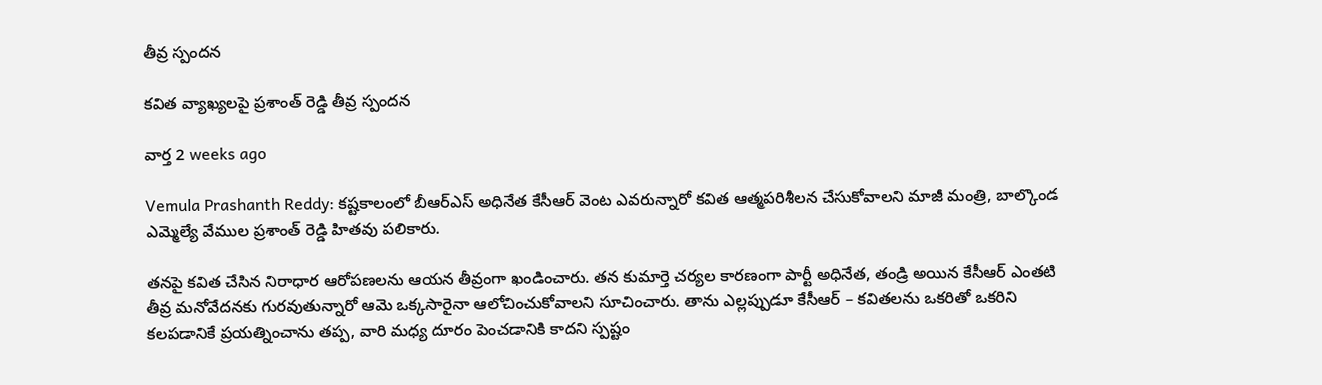తీవ్ర స్పందన

కవిత వ్యాఖ్యలపై ప్రశాంత్ రెడ్డి తీవ్ర స్పందన

వార్త 2 weeks ago

Vemula Prashanth Reddy: కష్టకాలంలో బీఆర్‌ఎస్ అధినేత కేసీఆర్ వెంట ఎవరున్నారో కవిత ఆత్మపరిశీలన చేసుకోవాలని మాజీ మంత్రి, బాల్కొండ ఎమ్మెల్యే వేముల ప్రశాంత్ రెడ్డి హితవు పలికారు.

తనపై కవిత చేసిన నిరాధార ఆరోపణలను ఆయన తీవ్రంగా ఖండించారు. తన కుమార్తె చర్యల కారణంగా పార్టీ అధినేత, తండ్రి అయిన కేసీఆర్ ఎంతటి తీవ్ర మనోవేదనకు గురవుతున్నారో ఆమె ఒక్కసారైనా ఆలోచించుకోవాలని సూచించారు. తాను ఎల్లప్పుడూ కేసీఆర్ – కవితలను ఒకరితో ఒకరిని కలపడానికే ప్రయత్నించాను తప్ప, వారి మధ్య దూరం పెంచడానికి కాదని స్పష్టం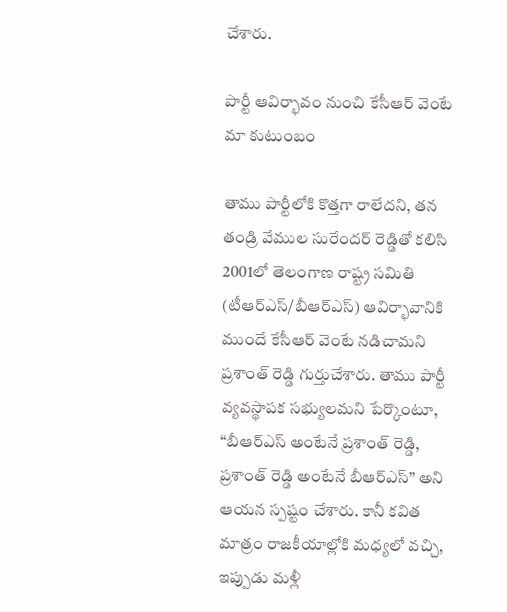చేశారు.

పార్టీ ఆవిర్భావం నుంచి కేసీఆర్ వెంటే మా కుటుంబం

తాము పార్టీలోకి కొత్తగా రాలేదని, తన తండ్రి వేముల సురేందర్ రెడ్డితో కలిసి 2001లో తెలంగాణ రాష్ట్ర సమితి (టీఆర్ఎస్/బీఆర్‌ఎస్) ఆవిర్భావానికి ముందే కేసీఆర్ వెంటే నడిచామని ప్రశాంత్ రెడ్డి గుర్తుచేశారు. తాము పార్టీ వ్యవస్థాపక సభ్యులమని పేర్కొంటూ, “బీఆర్‌ఎస్ అంటేనే ప్రశాంత్ రెడ్డి, ప్రశాంత్ రెడ్డి అంటేనే బీఆర్‌ఎస్” అని ఆయన స్పష్టం చేశారు. కానీ కవిత మాత్రం రాజకీయాల్లోకి మధ్యలో వచ్చి, ఇప్పుడు మళ్లీ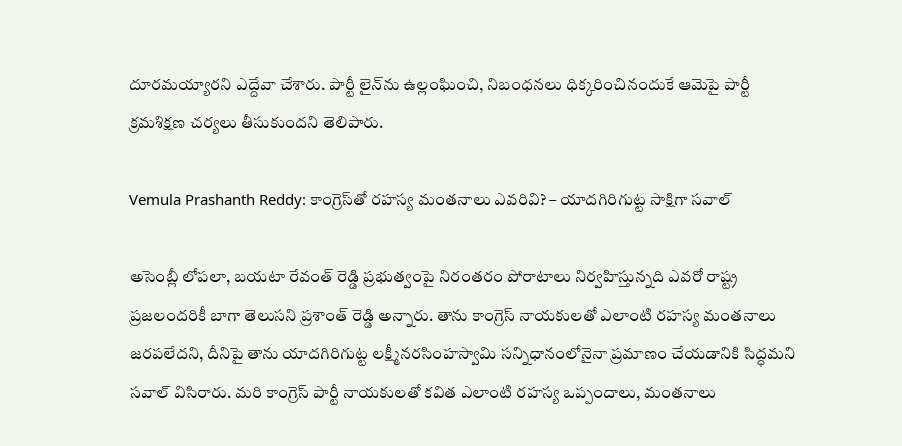దూరమయ్యారని ఎద్దేవా చేశారు. పార్టీ లైన్‌ను ఉల్లంఘించి, నిబంధనలు ధిక్కరించినందుకే ఆమెపై పార్టీ క్రమశిక్షణ చర్యలు తీసుకుందని తెలిపారు.

Vemula Prashanth Reddy: కాంగ్రెస్‌తో రహస్య మంతనాలు ఎవరివి? – యాదగిరిగుట్ట సాక్షిగా సవాల్

అసెంబ్లీ లోపలా, బయటా రేవంత్ రెడ్డి ప్రభుత్వంపై నిరంతరం పోరాటాలు నిర్వహిస్తున్నది ఎవరో రాష్ట్ర ప్రజలందరికీ బాగా తెలుసని ప్రశాంత్ రెడ్డి అన్నారు. తాను కాంగ్రెస్ నాయకులతో ఎలాంటి రహస్య మంతనాలు జరపలేదని, దీనిపై తాను యాదగిరిగుట్ట లక్ష్మీనరసింహస్వామి సన్నిధానంలోనైనా ప్రమాణం చేయడానికి సిద్ధమని సవాల్ విసిరారు. మరి కాంగ్రెస్ పార్టీ నాయకులతో కవిత ఎలాంటి రహస్య ఒప్పందాలు, మంతనాలు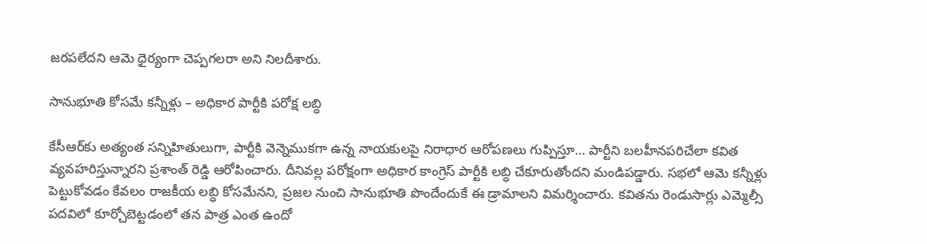జరపలేదని ఆమె ధైర్యంగా చెప్పగలరా అని నిలదీశారు.

సానుభూతి కోసమే కన్నీళ్లు – అధికార పార్టీకి పరోక్ష లబ్ధి

కేసీఆర్‌కు అత్యంత సన్నిహితులుగా, పార్టీకి వెన్నెముకగా ఉన్న నాయకులపై నిరాధార ఆరోపణలు గుప్పిస్తూ… పార్టీని బలహీనపరిచేలా కవిత వ్యవహరిస్తున్నారని ప్రశాంత్ రెడ్డి ఆరోపించారు. దీనివల్ల పరోక్షంగా అధికార కాంగ్రెస్ పార్టీకి లబ్ధి చేకూరుతోందని మండిపడ్డారు. సభలో ఆమె కన్నీళ్లు పెట్టుకోవడం కేవలం రాజకీయ లబ్ధి కోసమేనని, ప్రజల నుంచి సానుభూతి పొందేందుకే ఈ డ్రామాలని విమర్శించారు. కవితను రెండుసార్లు ఎమ్మెల్సీ పదవిలో కూర్చోబెట్టడంలో తన పాత్ర ఎంత ఉందో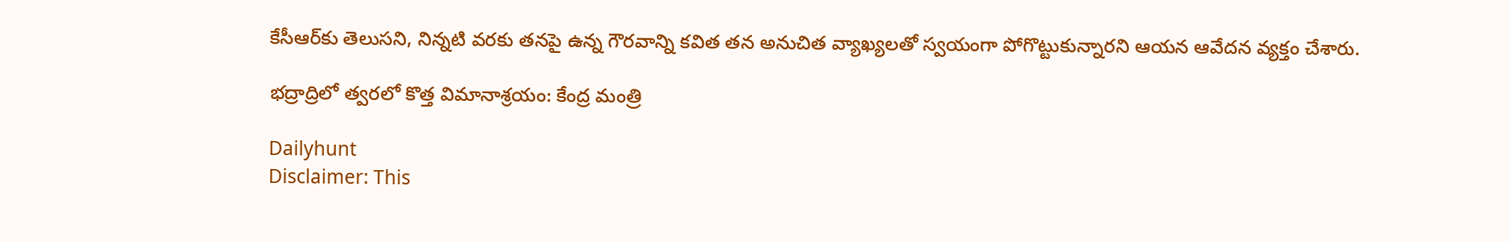కేసీఆర్‌కు తెలుసని, నిన్నటి వరకు తనపై ఉన్న గౌరవాన్ని కవిత తన అనుచిత వ్యాఖ్యలతో స్వయంగా పోగొట్టుకున్నారని ఆయన ఆవేదన వ్యక్తం చేశారు.

భద్రాద్రిలో త్వరలో కొత్త విమానాశ్రయం: కేంద్ర మంత్రి

Dailyhunt
Disclaimer: This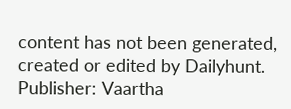content has not been generated, created or edited by Dailyhunt. Publisher: Vaartha